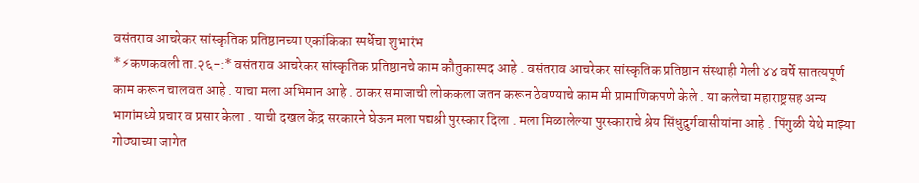वसंतराव आचरेकर सांस्कृतिक प्रतिष्ठानच्या एकांकिका स्पर्धेचा शुभारंभ
*⚡कणकवली ता.२६-:* वसंतराव आचरेकर सांस्कृतिक प्रतिष्ठानचे काम कौतुकास्पद आहे . वसंतराव आचरेकर सांस्कृतिक प्रतिष्ठान संस्थाही गेली ४४ वर्षे सातत्यपूर्ण काम करून चालवत आहे . याचा मला अभिमान आहे . ठाकर समाजाची लोककला जतन करून ठेवण्याचे काम मी प्रामाणिकपणे केले . या कलेचा महाराष्ट्रसह अन्य भागांमध्ये प्रचार व प्रसार केला . याची दखल केंद्र सरकारने घेऊन मला पद्यश्री पुरस्कार दिला . मला मिळालेल्या पुरस्काराचे श्रेय सिंधुदुर्गवासीयांना आहे . पिंगुळी येथे माझ्या गोठ्याच्या जागेत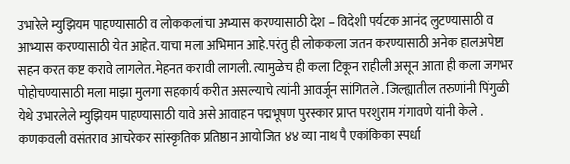उभारेले म्युझियम पाहण्यासाठी व लोककलांचा अभ्यास करण्यासाठी देश – विदेशी पर्यटक आनंद लुटण्यासाठी व आभ्यास करण्यासाठी येत आहेत.याचा मला अभिमान आहे.परंतु ही लोककला जतन करण्यासाठी अनेक हालअपेष्टा सहन करत कष्ट करावे लागलेत.मेहनत करावी लागली. त्यामुळेच ही कला टिकून राहीली असून आता ही कला जगभर पोहोचण्यासाठी मला माझा मुलगा सहकार्य करीत असल्याचे त्यांनी आवर्जून सांगितले . जिल्ह्यातील तरुणांनी पिंगुळी येथे उभारलेले म्युझियम पाहण्यासाठी यावे असे आवाहन पद्मभूषण पुरस्कार प्राप्त परशुराम गंगावणे यांनी केले . कणकवली वसंतराव आचरेकर सांस्कृतिक प्रतिष्ठान आयोजित ४४ व्या नाथ पै एकांकिका स्पर्धा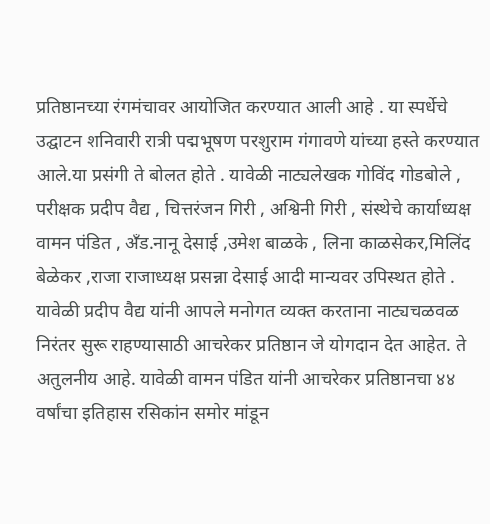प्रतिष्ठानच्या रंगमंचावर आयोजित करण्यात आली आहे . या स्पर्धेचे उद्घाटन शनिवारी रात्री पद्मभूषण परशुराम गंगावणे यांच्या हस्ते करण्यात आले.या प्रसंगी ते बोलत होते . यावेळी नाट्यलेखक गोविंद गोडबोले , परीक्षक प्रदीप वैद्य , चित्तरंजन गिरी , अश्विनी गिरी , संस्थेचे कार्याध्यक्ष वामन पंडित , अँड.नानू देसाई ,उमेश बाळके , लिना काळसेकर,मिलिंद बेळेकर ,राजा राजाध्यक्ष प्रसन्ना देसाई आदी मान्यवर उपिस्थत होते . यावेळी प्रदीप वैद्य यांनी आपले मनोगत व्यक्त करताना नाट्यचळवळ निरंतर सुरू राहण्यासाठी आचरेकर प्रतिष्ठान जे योगदान देत आहेत. ते अतुलनीय आहे. यावेळी वामन पंडित यांनी आचरेकर प्रतिष्ठानचा ४४ वर्षांचा इतिहास रसिकांन समोर मांडून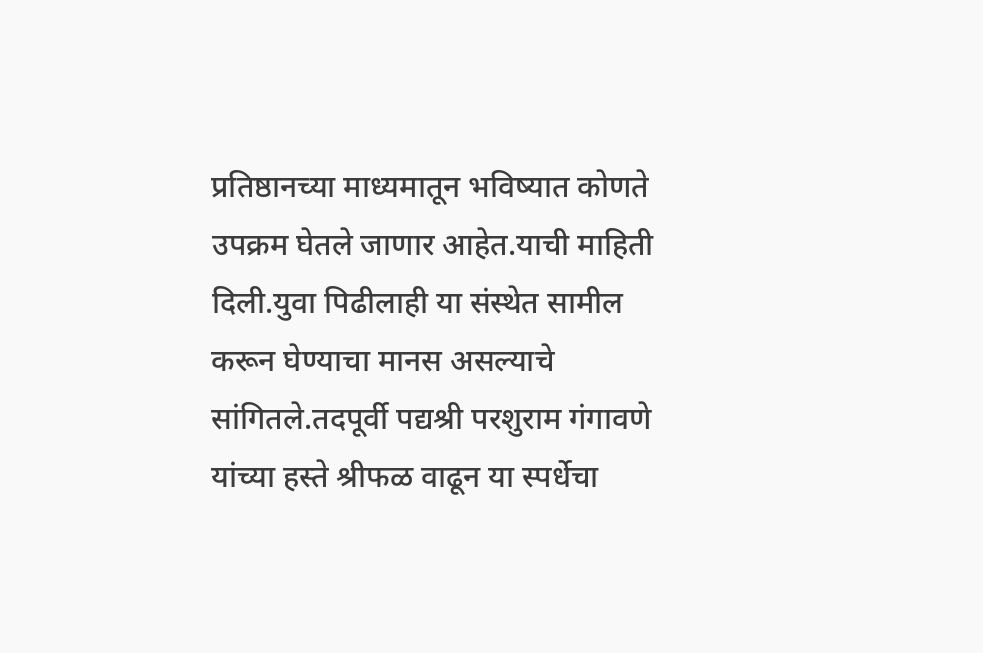प्रतिष्ठानच्या माध्यमातून भविष्यात कोणते उपक्रम घेतले जाणार आहेत.याची माहिती दिली.युवा पिढीलाही या संस्थेत सामील करून घेण्याचा मानस असल्याचे सांगितले.तदपूर्वी पद्यश्री परशुराम गंगावणे यांच्या हस्ते श्रीफळ वाढून या स्पर्धेचा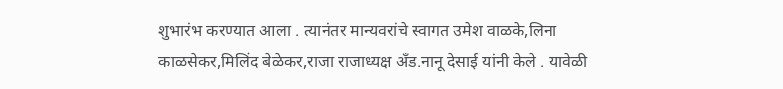शुभारंभ करण्यात आला . त्यानंतर मान्यवरांचे स्वागत उमेश वाळके,लिना काळसेकर,मिलिंद बेळेकर,राजा राजाध्यक्ष अँड.नानू देसाई यांनी केले . यावेळी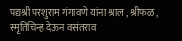पद्यश्री परशुराम गंगावणे यांना श्राल , श्रीफळ , स्मृतिचिन्ह देऊन वसंतराव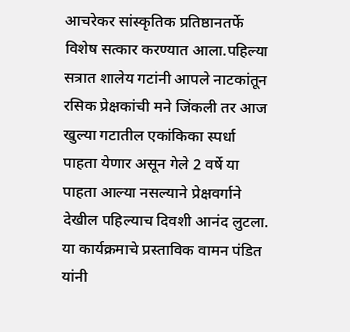आचरेकर सांस्कृतिक प्रतिष्ठानतर्फे विशेष सत्कार करण्यात आला.पहिल्या सत्रात शालेय गटांनी आपले नाटकांतून रसिक प्रेक्षकांची मने जिंकली तर आज खुल्या गटातील एकांकिका स्पर्धा पाहता येणार असून गेले 2 वर्षे या पाहता आल्या नसल्याने प्रेक्षवर्गाने देखील पहिल्याच दिवशी आनंद लुटला. या कार्यक्रमाचे प्रस्ताविक वामन पंडित यांनी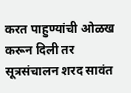करत पाहुण्यांची ओळख करून दिली तर सूत्रसंचालन शरद सावंत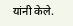यांनी केले.